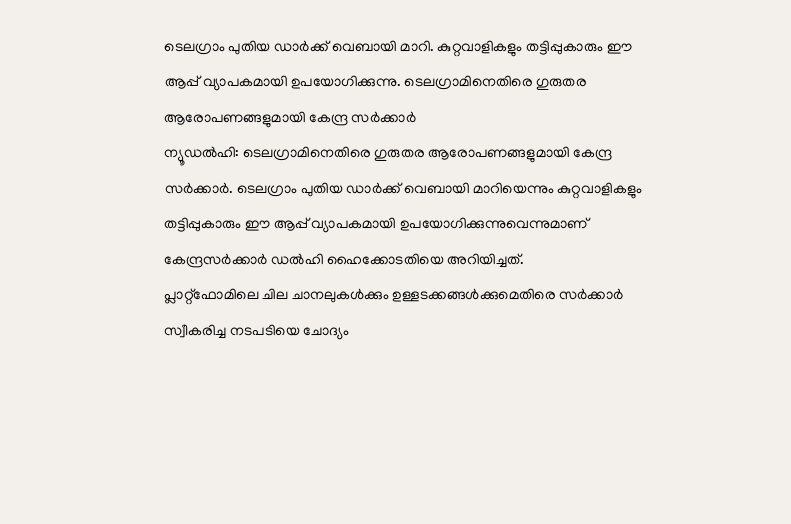ടെലഗ്രാം പുതിയ ഡാർക്ക് വെബായി മാറി. കുറ്റവാളികളും തട്ടിപ്പുകാരും ഈ ആപ്പ് വ്യാപകമായി ഉപയോഗിക്കുന്നു. ടെലഗ്രാമിനെതിരെ ഗുരുതര ആരോപണങ്ങളുമായി കേന്ദ്ര സർക്കാർ
ന്യൂഡൽഹി: ടെലഗ്രാമിനെതിരെ ഗുരുതര ആരോപണങ്ങളുമായി കേന്ദ്ര സർക്കാർ. ടെലഗ്രാം പുതിയ ഡാർക്ക് വെബായി മാറിയെന്നും കുറ്റവാളികളും തട്ടിപ്പുകാരും ഈ ആപ്പ് വ്യാപകമായി ഉപയോഗിക്കുന്നുവെന്നുമാണ് കേന്ദ്രസർക്കാർ ഡൽഹി ഹൈക്കോടതിയെ അറിയിച്ചത്.
പ്ലാറ്റ്ഫോമിലെ ചില ചാനലുകൾക്കും ഉള്ളടക്കങ്ങൾക്കുമെതിരെ സർക്കാർ സ്വീകരിച്ച നടപടിയെ ചോദ്യം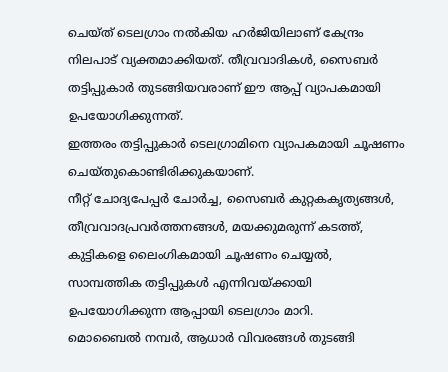ചെയ്ത് ടെലഗ്രാം നൽകിയ ഹർജിയിലാണ് കേന്ദ്രം നിലപാട് വ്യക്തമാക്കിയത്. തീവ്രവാദികൾ, സൈബർ തട്ടിപ്പുകാർ തുടങ്ങിയവരാണ് ഈ ആപ്പ് വ്യാപകമായി ഉപയോഗിക്കുന്നത്.
ഇത്തരം തട്ടിപ്പുകാർ ടെലഗ്രാമിനെ വ്യാപകമായി ചൂഷണം ചെയ്തുകൊണ്ടിരിക്കുകയാണ്.
നീറ്റ് ചോദ്യപേപ്പർ ചോർച്ച, സൈബർ കുറ്റകകൃത്യങ്ങൾ, തീവ്രവാദപ്രവർത്തനങ്ങൾ, മയക്കുമരുന്ന് കടത്ത്, കുട്ടികളെ ലൈംഗികമായി ചൂഷണം ചെയ്യൽ, സാമ്പത്തിക തട്ടിപ്പുകൾ എന്നിവയ്ക്കായി ഉപയോഗിക്കുന്ന ആപ്പായി ടെലഗ്രാം മാറി.
മൊബൈൽ നമ്പർ, ആധാർ വിവരങ്ങൾ തുടങ്ങി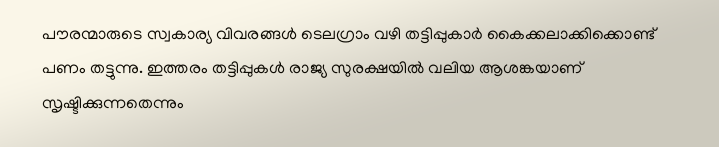പൗരന്മാരുടെ സ്വകാര്യ വിവരങ്ങൾ ടെലഗ്രാം വഴി തട്ടിപ്പുകാർ കൈക്കലാക്കിക്കൊണ്ട് പണം തട്ടുന്നു. ഇത്തരം തട്ടിപ്പുകൾ രാജ്യ സുരക്ഷയിൽ വലിയ ആശങ്കയാണ് സൃഷ്ടിക്കുന്നതെന്നും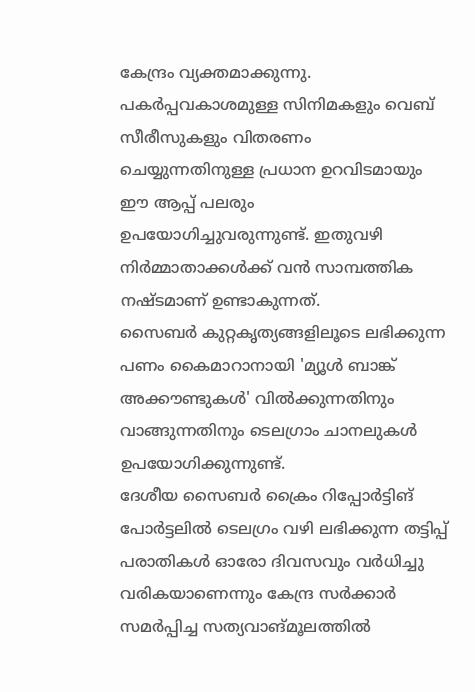കേന്ദ്രം വ്യക്തമാക്കുന്നു.
പകർപ്പവകാശമുള്ള സിനിമകളും വെബ് സീരീസുകളും വിതരണം ചെയ്യുന്നതിനുള്ള പ്രധാന ഉറവിടമായും ഈ ആപ്പ് പലരും ഉപയോഗിച്ചുവരുന്നുണ്ട്. ഇതുവഴി നിർമ്മാതാക്കൾക്ക് വൻ സാമ്പത്തിക നഷ്ടമാണ് ഉണ്ടാകുന്നത്.
സൈബർ കുറ്റകൃത്യങ്ങളിലൂടെ ലഭിക്കുന്ന പണം കൈമാറാനായി 'മ്യൂൾ ബാങ്ക് അക്കൗണ്ടുകൾ' വിൽക്കുന്നതിനും വാങ്ങുന്നതിനും ടെലഗ്രാം ചാനലുകൾ ഉപയോഗിക്കുന്നുണ്ട്.
ദേശീയ സൈബർ ക്രൈം റിപ്പോർട്ടിങ് പോർട്ടലിൽ ടെലഗ്രം വഴി ലഭിക്കുന്ന തട്ടിപ്പ് പരാതികൾ ഓരോ ദിവസവും വർധിച്ചു വരികയാണെന്നും കേന്ദ്ര സർക്കാർ സമർപ്പിച്ച സത്യവാങ്മൂലത്തിൽ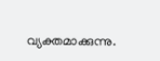വ്യക്തമാക്കുന്നു.